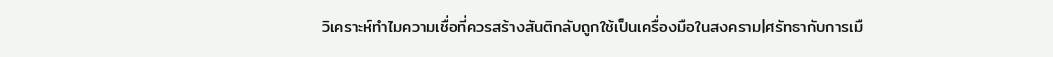วิเคราะห์ทำไมความเชื่อที่ควรสร้างสันติกลับถูกใช้เป็นเครื่องมือในสงคราม|ศรัทธากับการเมื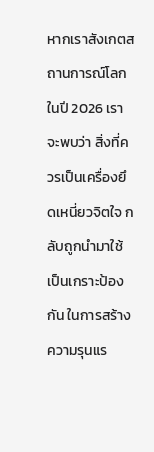หากเราสังเกตสถานการณ์โลกในปี 2026 เราจะพบว่า สิ่งที่ควรเป็นเครื่องยึดเหนี่ยวจิตใจ กลับถูกนำมาใช้ เป็นเกราะป้องกัน ในการสร้างความรุนแร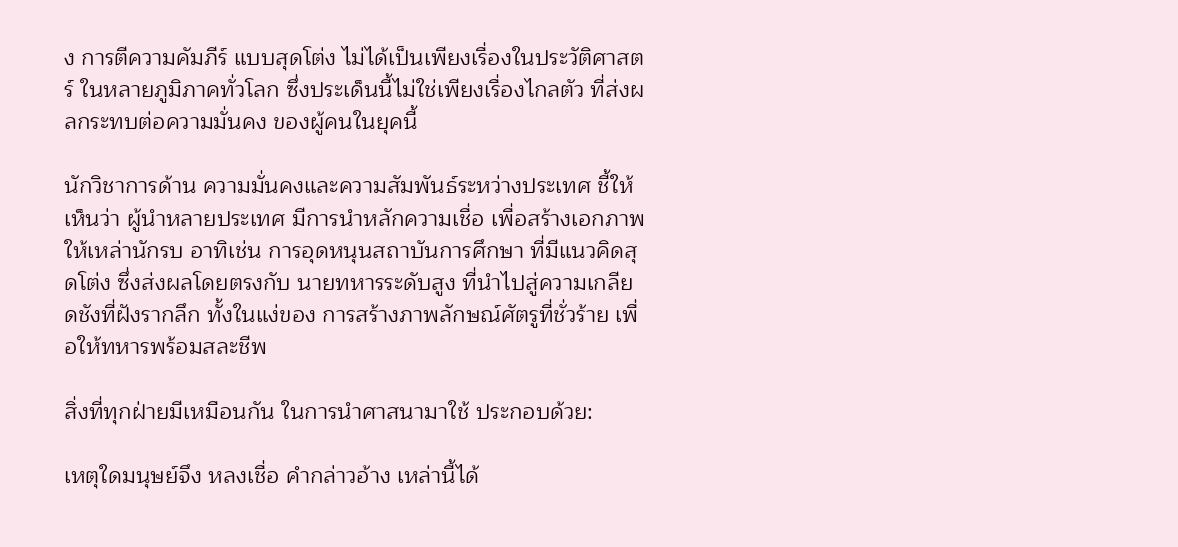ง การตีความคัมภีร์ แบบสุดโต่ง ไม่ได้เป็นเพียงเรื่องในประวัติศาสตร์ ในหลายภูมิภาคทั่วโลก ซึ่งประเด็นนี้ไม่ใช่เพียงเรื่องไกลตัว ที่ส่งผลกระทบต่อความมั่นคง ของผู้คนในยุคนี้

นักวิชาการด้าน ความมั่นคงและความสัมพันธ์ระหว่างประเทศ ชี้ให้เห็นว่า ผู้นำหลายประเทศ มีการนำหลักความเชื่อ เพื่อสร้างเอกภาพ ให้เหล่านักรบ อาทิเช่น การอุดหนุนสถาบันการศึกษา ที่มีแนวคิดสุดโต่ง ซึ่งส่งผลโดยตรงกับ นายทหารระดับสูง ที่นำไปสู่ความเกลียดชังที่ฝังรากลึก ทั้งในแง่ของ การสร้างภาพลักษณ์ศัตรูที่ชั่วร้าย เพื่อให้ทหารพร้อมสละชีพ

สิ่งที่ทุกฝ่ายมีเหมือนกัน ในการนำศาสนามาใช้ ประกอบด้วย:

เหตุใดมนุษย์จึง หลงเชื่อ คำกล่าวอ้าง เหล่านี้ได้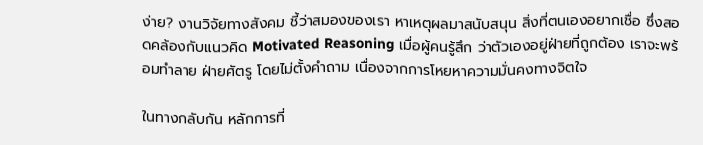ง่าย? งานวิจัยทางสังคม ชี้ว่าสมองของเรา หาเหตุผลมาสนับสนุน สิ่งที่ตนเองอยากเชื่อ ซึ่งสอดคล้องกับแนวคิด Motivated Reasoning เมื่อผู้คนรู้สึก ว่าตัวเองอยู่ฝ่ายที่ถูกต้อง เราจะพร้อมทำลาย ฝ่ายศัตรู โดยไม่ตั้งคำถาม เนื่องจากการโหยหาความมั่นคงทางจิตใจ

ในทางกลับกัน หลักการที่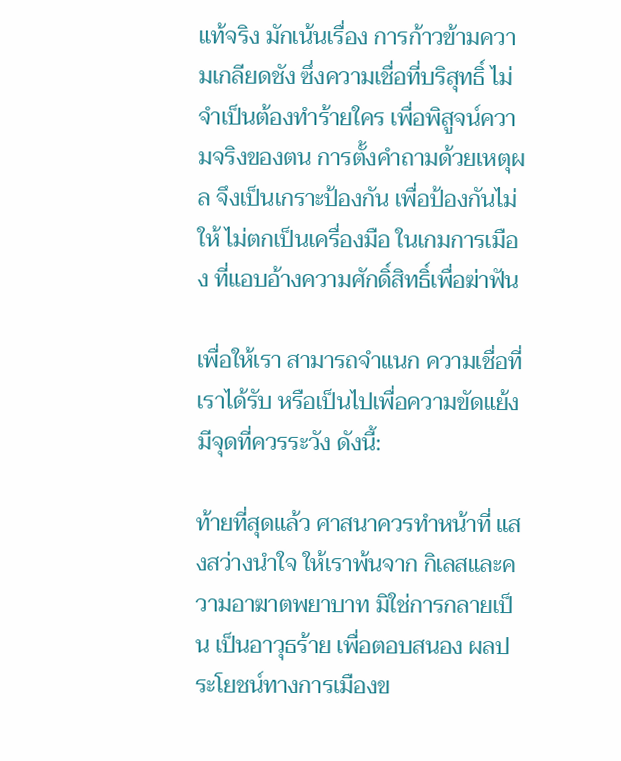แท้จริง มักเน้นเรื่อง การก้าวข้ามความเกลียดชัง ซึ่งความเชื่อที่บริสุทธิ์ ไม่จำเป็นต้องทำร้ายใคร เพื่อพิสูจน์ความจริงของตน การตั้งคำถามด้วยเหตุผล จึงเป็นเกราะป้องกัน เพื่อป้องกันไม่ให้ ไม่ตกเป็นเครื่องมือ ในเกมการเมือง ที่แอบอ้างความศักดิ์สิทธิ์เพื่อฆ่าฟัน

เพื่อให้เรา สามารถจำแนก ความเชื่อที่เราได้รับ หรือเป็นไปเพื่อความขัดแย้ง มีจุดที่ควรระวัง ดังนี้:

ท้ายที่สุดแล้ว ศาสนาควรทำหน้าที่ แสงสว่างนำใจ ให้เราพ้นจาก กิเลสและความอาฆาตพยาบาท มิใช่การกลายเป็น เป็นอาวุธร้าย เพื่อตอบสนอง ผลประโยชน์ทางการเมืองข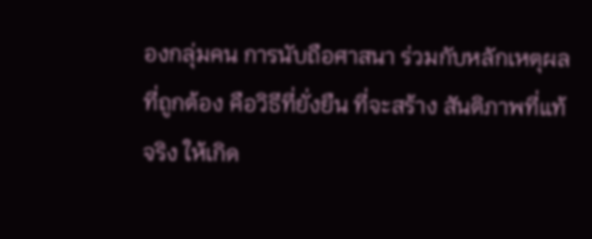องกลุ่มคน การนับถือศาสนา ร่วมกับหลักเหตุผลที่ถูกต้อง คือวิธีที่ยั่งยืน ที่จะสร้าง สันติภาพที่แท้จริง ให้เกิด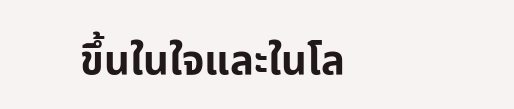ขึ้นในใจและในโล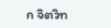ก จิตวิท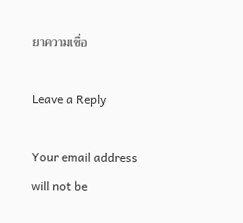ยาความเชื่อ

Leave a Reply

Your email address will not be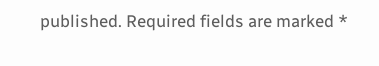published. Required fields are marked *